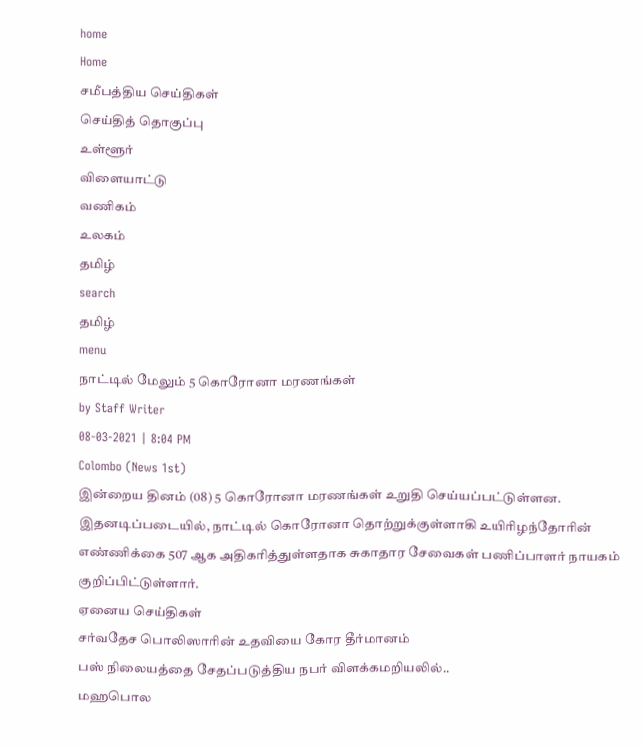home
Home
சமீபத்திய செய்திகள்
செய்தித் தொகுப்பு
உள்ளூர்
விளையாட்டு
வணிகம்
உலகம்
தமிழ்
search
தமிழ்
menu
நாட்டில் மேலும் 5 கொரோனா மரணங்கள்
by Staff Writer
08-03-2021 | 8:04 PM
Colombo (News 1st)
இன்றைய தினம் (08) 5 கொரோனா மரணங்கள் உறுதி செய்யப்பட்டுள்ளன. இதனடிப்படையில், நாட்டில் கொரோனா தொற்றுக்குள்ளாகி உயிரிழந்தோரின் எண்ணிக்கை 507 ஆக அதிகரித்துள்ளதாக சுகாதார சேவைகள் பணிப்பாளர் நாயகம் குறிப்பிட்டுள்ளார்.
ஏனைய செய்திகள்
சர்வதேச பொலிஸாரின் உதவியை கோர தீர்மானம்
பஸ் நிலையத்தை சேதப்படுத்திய நபர் விளக்கமறியலில்..
மஹபொல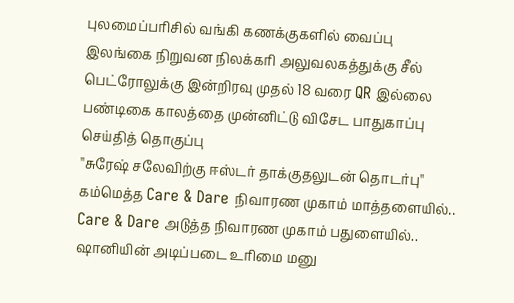புலமைப்பரிசில் வங்கி கணக்குகளில் வைப்பு
இலங்கை நிறுவன நிலக்கரி அலுவலகத்துக்கு சீல்
பெட்ரோலுக்கு இன்றிரவு முதல் 18 வரை QR இல்லை
பண்டிகை காலத்தை முன்னிட்டு விசேட பாதுகாப்பு
செய்தித் தொகுப்பு
''சுரேஷ் சலேவிற்கு ஈஸ்டர் தாக்குதலுடன் தொடர்பு''
கம்மெத்த Care & Dare நிவாரண முகாம் மாத்தளையில்..
Care & Dare அடுத்த நிவாரண முகாம் பதுளையில்..
ஷானியின் அடிப்படை உரிமை மனு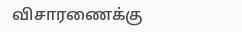விசாரணைக்கு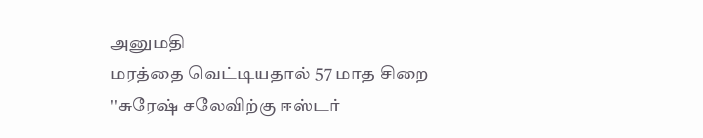அனுமதி
மரத்தை வெட்டியதால் 57 மாத சிறை
''சுரேஷ் சலேவிற்கு ஈஸ்டர்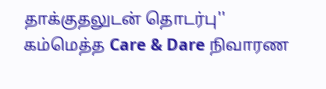தாக்குதலுடன் தொடர்பு''
கம்மெத்த Care & Dare நிவாரண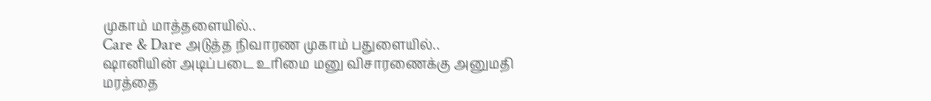முகாம் மாத்தளையில்..
Care & Dare அடுத்த நிவாரண முகாம் பதுளையில்..
ஷானியின் அடிப்படை உரிமை மனு விசாரணைக்கு அனுமதி
மரத்தை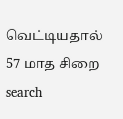வெட்டியதால் 57 மாத சிறை
search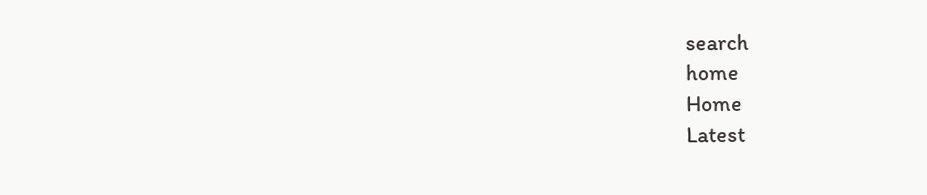search
home
Home
Latest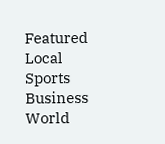Featured
Local
Sports
Business
World